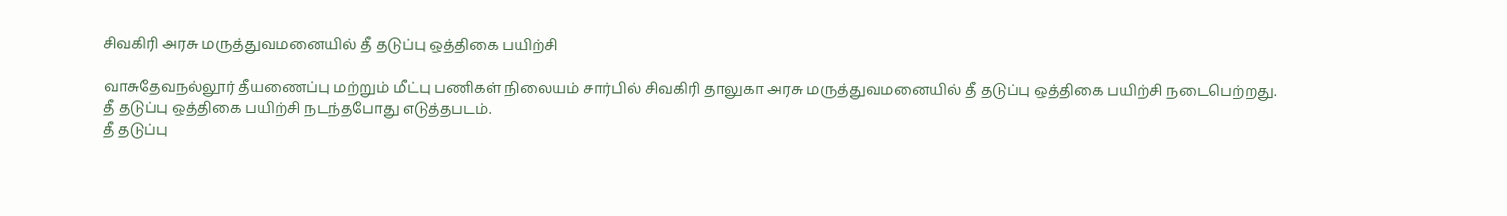சிவகிரி அரசு மருத்துவமனையில் தீ தடுப்பு ஒத்திகை பயிற்சி

வாசுதேவநல்லூர் தீயணைப்பு மற்றும் மீட்பு பணிகள் நிலையம் சார்பில் சிவகிரி தாலுகா அரசு மருத்துவமனையில் தீ தடுப்பு ஒத்திகை பயிற்சி நடைபெற்றது.
தீ தடுப்பு ஒத்திகை பயிற்சி நடந்தபோது எடுத்தபடம்.
தீ தடுப்பு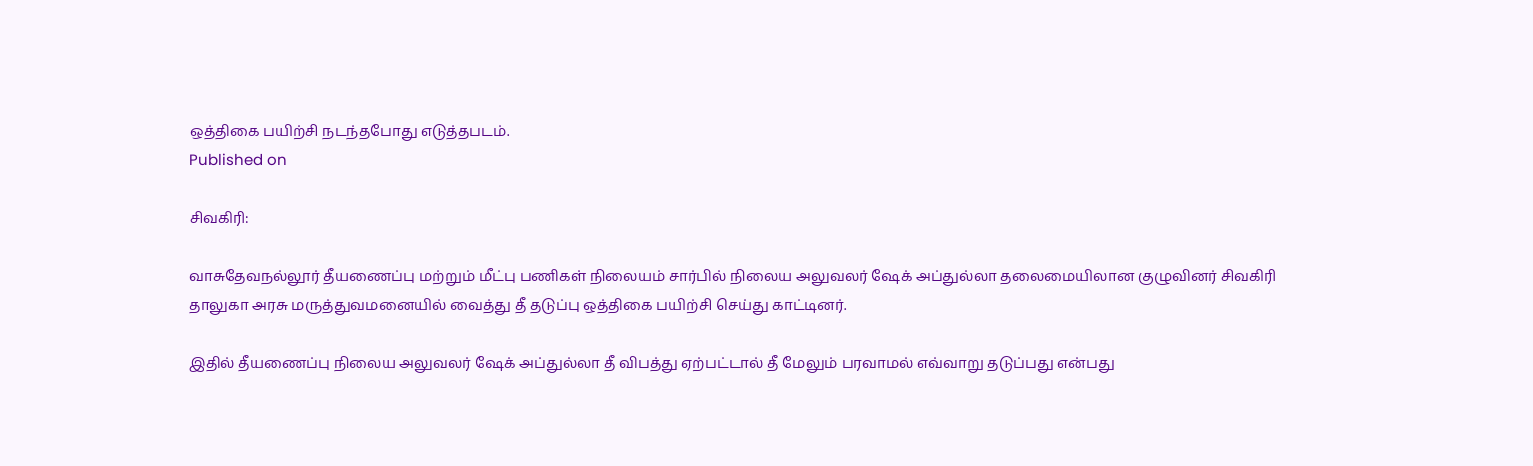ஒத்திகை பயிற்சி நடந்தபோது எடுத்தபடம்.
Published on

சிவகிரி:

வாசுதேவநல்லூர் தீயணைப்பு மற்றும் மீட்பு பணிகள் நிலையம் சார்பில் நிலைய அலுவலர் ஷேக் அப்துல்லா தலைமையிலான குழுவினர் சிவகிரி தாலுகா அரசு மருத்துவமனையில் வைத்து தீ தடுப்பு ஒத்திகை பயிற்சி செய்து காட்டினர்.

இதில் தீயணைப்பு நிலைய அலுவலர் ஷேக் அப்துல்லா தீ விபத்து ஏற்பட்டால் தீ மேலும் பரவாமல் எவ்வாறு தடுப்பது என்பது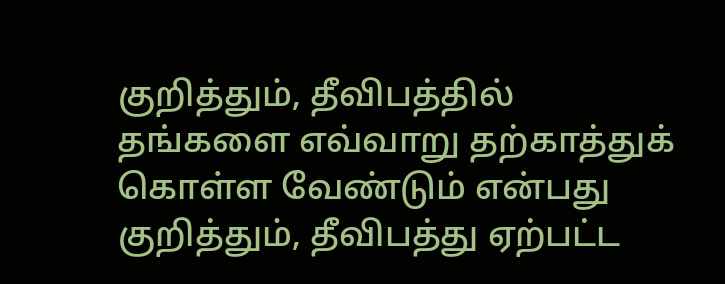குறித்தும், தீவிபத்தில் தங்களை எவ்வாறு தற்காத்துக் கொள்ள வேண்டும் என்பது குறித்தும், தீவிபத்து ஏற்பட்ட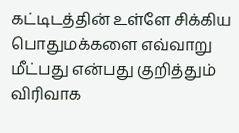கட்டிடத்தின் உள்ளே சிக்கிய பொதுமக்களை எவ்வாறு மீட்பது என்பது குறித்தும் விரிவாக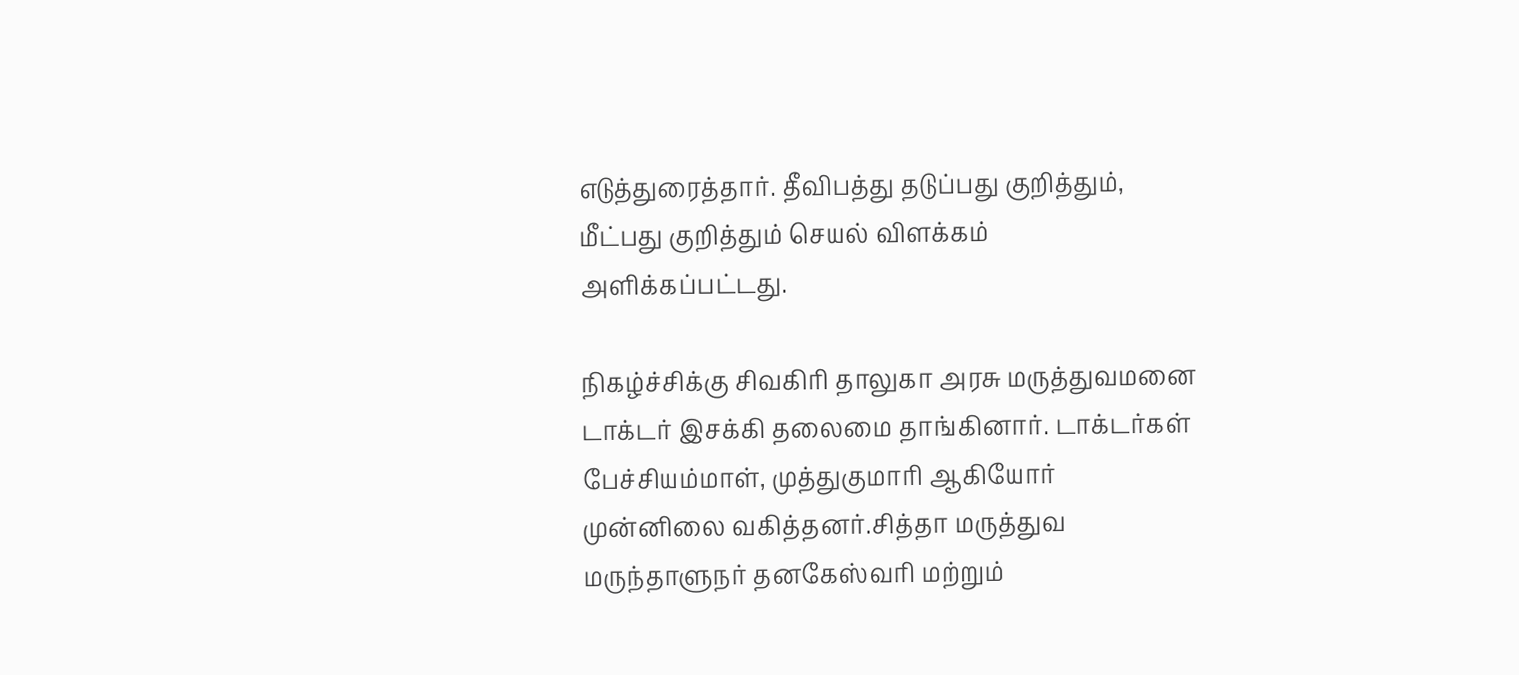எடுத்துரைத்தார். தீவிபத்து தடுப்பது குறித்தும், மீட்பது குறித்தும் செயல் விளக்கம் அளிக்கப்பட்டது.

நிகழ்ச்சிக்கு சிவகிரி தாலுகா அரசு மருத்துவமனை டாக்டர் இசக்கி தலைமை தாங்கினார். டாக்டர்கள் பேச்சியம்மாள், முத்துகுமாரி ஆகியோர் முன்னிலை வகித்தனர்.சித்தா மருத்துவ மருந்தாளுநர் தனகேஸ்வரி மற்றும்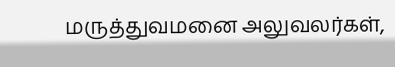மருத்துவமனை அலுவலர்கள்,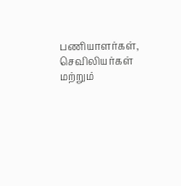பணியாளர்கள், செவிலியர்கள் மற்றும்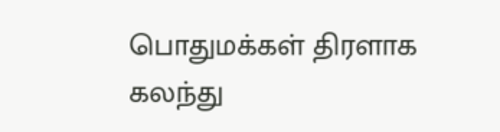பொதுமக்கள் திரளாக கலந்து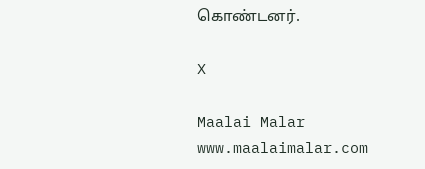கொண்டனர்.

X

Maalai Malar
www.maalaimalar.com